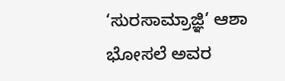‘ಸುರಸಾಮ್ರಾಜ್ಞಿ’ ಆಶಾ ಭೋಸಲೆ ಅವರ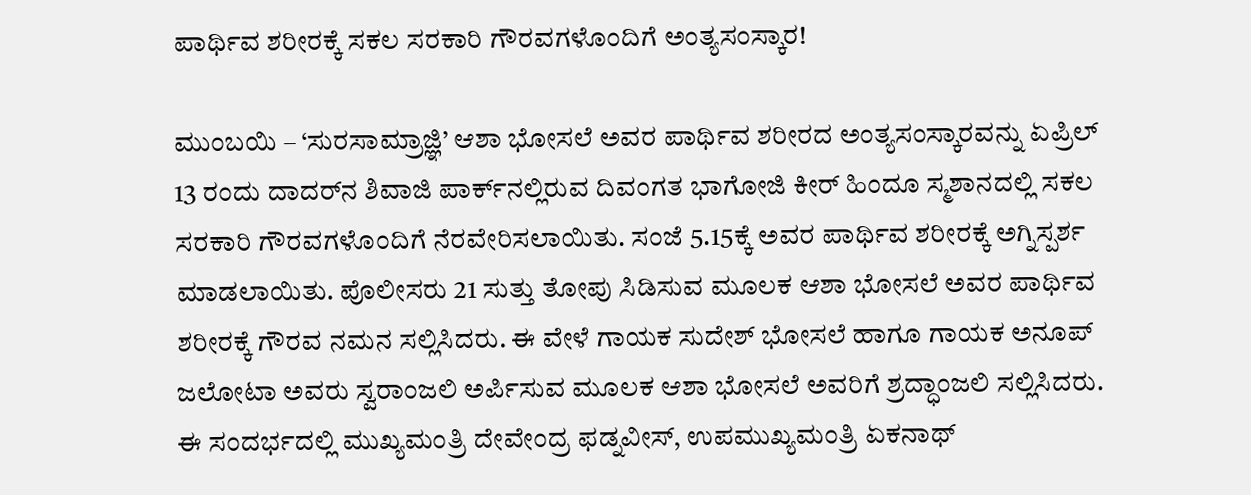ಪಾರ್ಥಿವ ಶರೀರಕ್ಕೆ ಸಕಲ ಸರಕಾರಿ ಗೌರವಗಳೊಂದಿಗೆ ಅಂತ್ಯಸಂಸ್ಕಾರ!

ಮುಂಬಯಿ – ‘ಸುರಸಾಮ್ರಾಜ್ಞಿ’ ಆಶಾ ಭೋಸಲೆ ಅವರ ಪಾರ್ಥಿವ ಶರೀರದ ಅಂತ್ಯಸಂಸ್ಕಾರವನ್ನು ಏಪ್ರಿಲ್ 13 ರಂದು ದಾದರ್‌ನ ಶಿವಾಜಿ ಪಾರ್ಕ್‌ನಲ್ಲಿರುವ ದಿವಂಗತ ಭಾಗೋಜಿ ಕೀರ್ ಹಿಂದೂ ಸ್ಮಶಾನದಲ್ಲಿ ಸಕಲ ಸರಕಾರಿ ಗೌರವಗಳೊಂದಿಗೆ ನೆರವೇರಿಸಲಾಯಿತು. ಸಂಜೆ 5.15ಕ್ಕೆ ಅವರ ಪಾರ್ಥಿವ ಶರೀರಕ್ಕೆ ಅಗ್ನಿಸ್ಪರ್ಶ ಮಾಡಲಾಯಿತು. ಪೊಲೀಸರು 21 ಸುತ್ತು ತೋಪು ಸಿಡಿಸುವ ಮೂಲಕ ಆಶಾ ಭೋಸಲೆ ಅವರ ಪಾರ್ಥಿವ ಶರೀರಕ್ಕೆ ಗೌರವ ನಮನ ಸಲ್ಲಿಸಿದರು. ಈ ವೇಳೆ ಗಾಯಕ ಸುದೇಶ್ ಭೋಸಲೆ ಹಾಗೂ ಗಾಯಕ ಅನೂಪ್ ಜಲೋಟಾ ಅವರು ಸ್ವರಾಂಜಲಿ ಅರ್ಪಿಸುವ ಮೂಲಕ ಆಶಾ ಭೋಸಲೆ ಅವರಿಗೆ ಶ್ರದ್ಧಾಂಜಲಿ ಸಲ್ಲಿಸಿದರು. ಈ ಸಂದರ್ಭದಲ್ಲಿ ಮುಖ್ಯಮಂತ್ರಿ ದೇವೇಂದ್ರ ಫಡ್ನವೀಸ್, ಉಪಮುಖ್ಯಮಂತ್ರಿ ಏಕನಾಥ್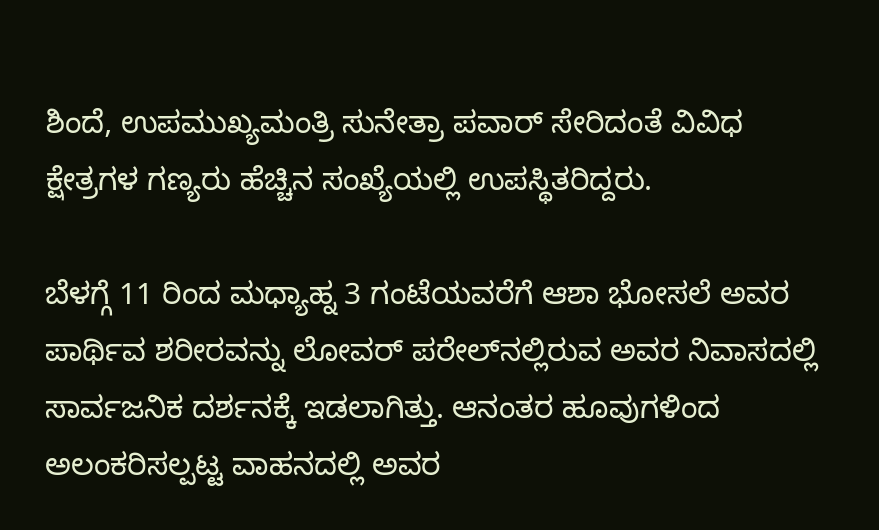ಶಿಂದೆ, ಉಪಮುಖ್ಯಮಂತ್ರಿ ಸುನೇತ್ರಾ ಪವಾರ್ ಸೇರಿದಂತೆ ವಿವಿಧ ಕ್ಷೇತ್ರಗಳ ಗಣ್ಯರು ಹೆಚ್ಚಿನ ಸಂಖ್ಯೆಯಲ್ಲಿ ಉಪಸ್ಥಿತರಿದ್ದರು.

ಬೆಳಗ್ಗೆ 11 ರಿಂದ ಮಧ್ಯಾಹ್ನ 3 ಗಂಟೆಯವರೆಗೆ ಆಶಾ ಭೋಸಲೆ ಅವರ ಪಾರ್ಥಿವ ಶರೀರವನ್ನು ಲೋವರ್ ಪರೇಲ್‌ನಲ್ಲಿರುವ ಅವರ ನಿವಾಸದಲ್ಲಿ ಸಾರ್ವಜನಿಕ ದರ್ಶನಕ್ಕೆ ಇಡಲಾಗಿತ್ತು. ಆನಂತರ ಹೂವುಗಳಿಂದ ಅಲಂಕರಿಸಲ್ಪಟ್ಟ ವಾಹನದಲ್ಲಿ ಅವರ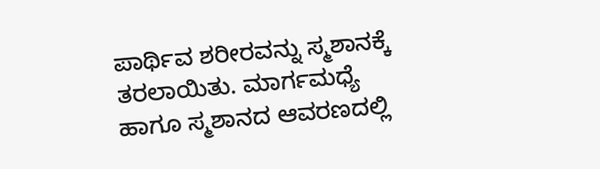ಪಾರ್ಥಿವ ಶರೀರವನ್ನು ಸ್ಮಶಾನಕ್ಕೆ ತರಲಾಯಿತು. ಮಾರ್ಗಮಧ್ಯೆ ಹಾಗೂ ಸ್ಮಶಾನದ ಆವರಣದಲ್ಲಿ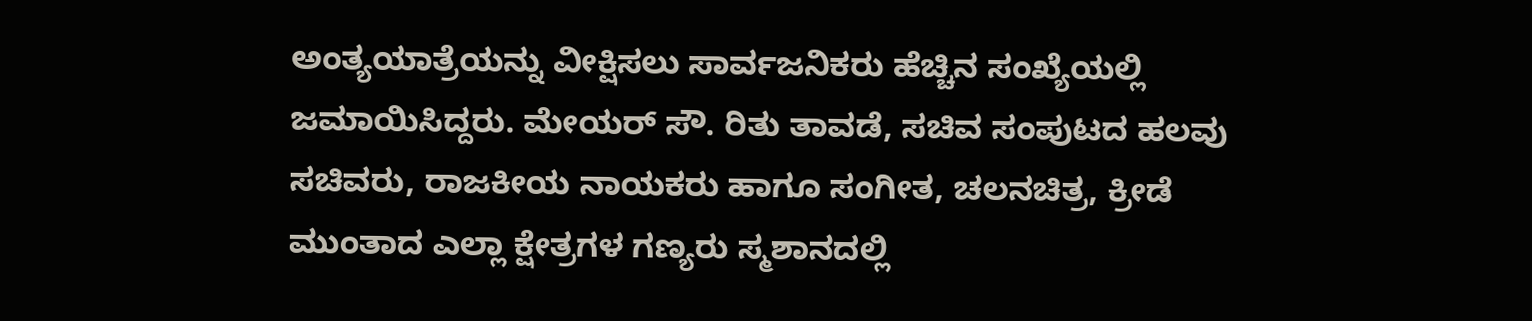ಅಂತ್ಯಯಾತ್ರೆಯನ್ನು ವೀಕ್ಷಿಸಲು ಸಾರ್ವಜನಿಕರು ಹೆಚ್ಚಿನ ಸಂಖ್ಯೆಯಲ್ಲಿ ಜಮಾಯಿಸಿದ್ದರು. ಮೇಯರ್ ಸೌ. ರಿತು ತಾವಡೆ, ಸಚಿವ ಸಂಪುಟದ ಹಲವು ಸಚಿವರು, ರಾಜಕೀಯ ನಾಯಕರು ಹಾಗೂ ಸಂಗೀತ, ಚಲನಚಿತ್ರ, ಕ್ರೀಡೆ ಮುಂತಾದ ಎಲ್ಲಾ ಕ್ಷೇತ್ರಗಳ ಗಣ್ಯರು ಸ್ಮಶಾನದಲ್ಲಿ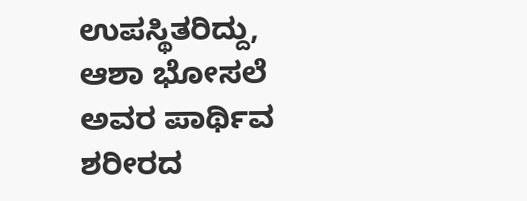ಉಪಸ್ಥಿತರಿದ್ದು, ಆಶಾ ಭೋಸಲೆ ಅವರ ಪಾರ್ಥಿವ ಶರೀರದ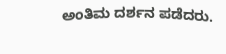ಅಂತಿಮ ದರ್ಶನ ಪಡೆದರು.